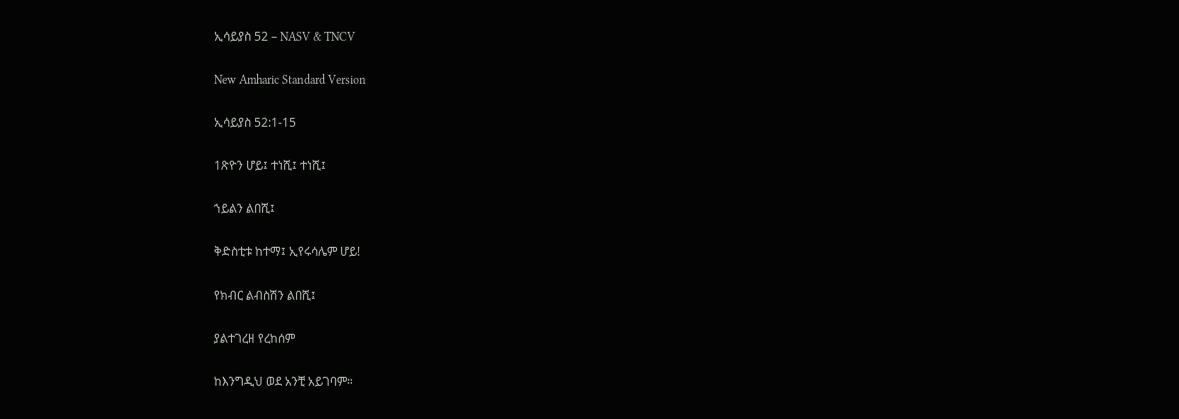ኢሳይያስ 52 – NASV & TNCV

New Amharic Standard Version

ኢሳይያስ 52:1-15

1ጽዮን ሆይ፤ ተነሺ፤ ተነሺ፤

ኀይልን ልበሺ፤

ቅድስቲቱ ከተማ፤ ኢየሩሳሌም ሆይ!

የክብር ልብስሽን ልበሺ፤

ያልተገረዘ የረከሰም

ከእንግዲህ ወደ አንቺ አይገባም።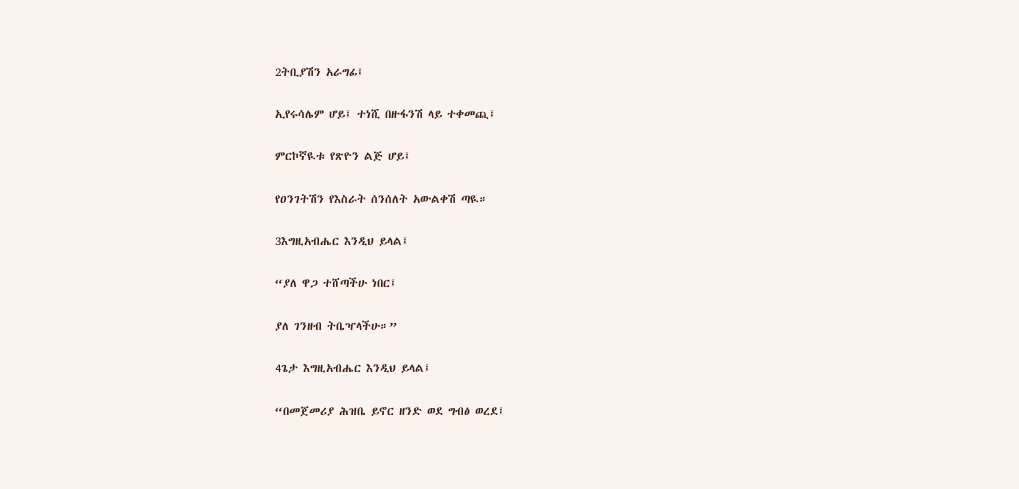2ትቢያሽን አራግፊ፤

ኢየሩሳሌም ሆይ፤ ተነሺ በዙፋንሽ ላይ ተቀመጪ፤

ምርኮኛዪቱ የጽዮን ልጅ ሆይ፤

የዐንገትሽን የእስራት ሰንሰለት አውልቀሽ ጣዪ።

3እግዚአብሔር እንዲህ ይላል፤

“ያለ ዋጋ ተሸጣችሁ ነበር፤

ያለ ገንዘብ ትቤዣላችሁ።”

4ጌታ እግዚአብሔር እንዲህ ይላል፤

“በመጀመሪያ ሕዝቤ ይኖር ዘንድ ወደ ግብፅ ወረደ፤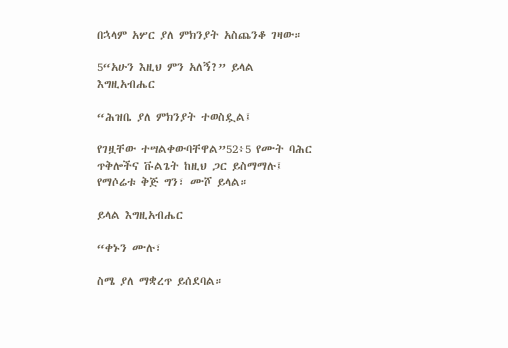በኋላም አሦር ያለ ምክንያት አስጨንቆ ገዛው።

5“አሁን እዚህ ምን አለኝ?” ይላል እግዚአብሔር

“ሕዝቤ ያለ ምክንያት ተወስዷል፤

የገዟቸው ተሣልቀውባቸዋል”52፥5 የሙት ባሕር ጥቅሎችና ቩልጌት ከዚህ ጋር ይስማማሉ፤ የማሶሬቱ ቅጅ ግን፣ ሙሾ ይላል።

ይላል እግዚአብሔር

“ቀኑን ሙሉ፣

ስሜ ያለ ማቋረጥ ይሰደባል።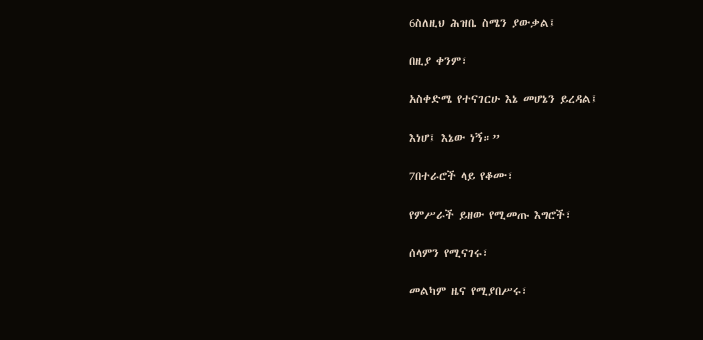6ስለዚህ ሕዝቤ ስሜን ያውቃል፤

በዚያ ቀንም፣

አስቀድሜ የተናገርሁ እኔ መሆኔን ይረዳል፤

እነሆ፤ እኔው ነኝ።”

7በተራሮች ላይ የቆሙ፣

የምሥራች ይዘው የሚመጡ እግሮች፣

ሰላምን የሚናገሩ፣

መልካም ዜና የሚያበሥሩ፣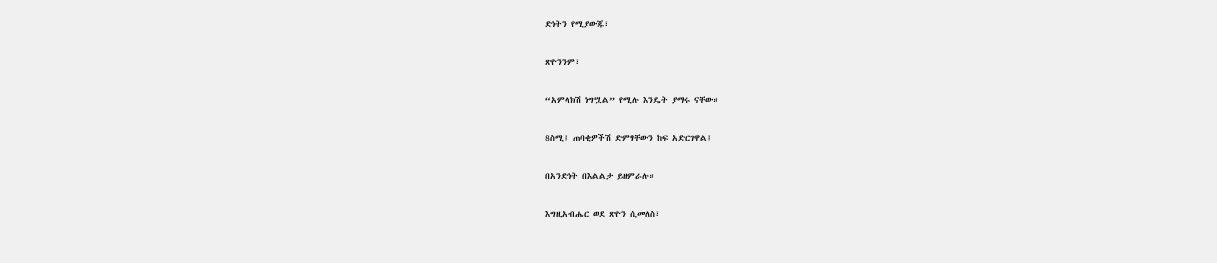ድነትን የሚያውጁ፣

ጽዮንንም፣

“አምላክሽ ነግሧል” የሚሉ እንዴት ያማሩ ናቸው።

8ስሚ፤ ጠባቂዎችሽ ድምፃቸውን ከፍ አድርገዋል፤

በአንድነት በእልልታ ይዘምራሉ።

እግዚአብሔር ወደ ጽዮን ሲመለስ፣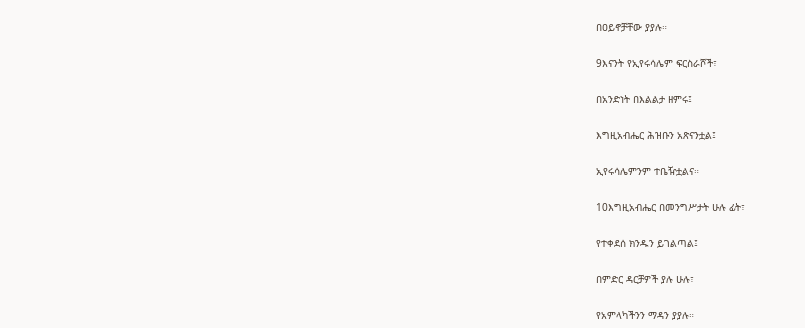በዐይኖቻቸው ያያሉ።

9እናንት የኢየሩሳሌም ፍርስራሾች፣

በአንድነት በእልልታ ዘምሩ፤

እግዚአብሔር ሕዝቡን አጽናንቷል፤

ኢየሩሳሌምንም ተቤዥቷልና።

10እግዚአብሔር በመንግሥታት ሁሉ ፊት፣

የተቀደሰ ክንዱን ይገልጣል፤

በምድር ዳርቻዎች ያሉ ሁሉ፣

የአምላካችንን ማዳን ያያሉ።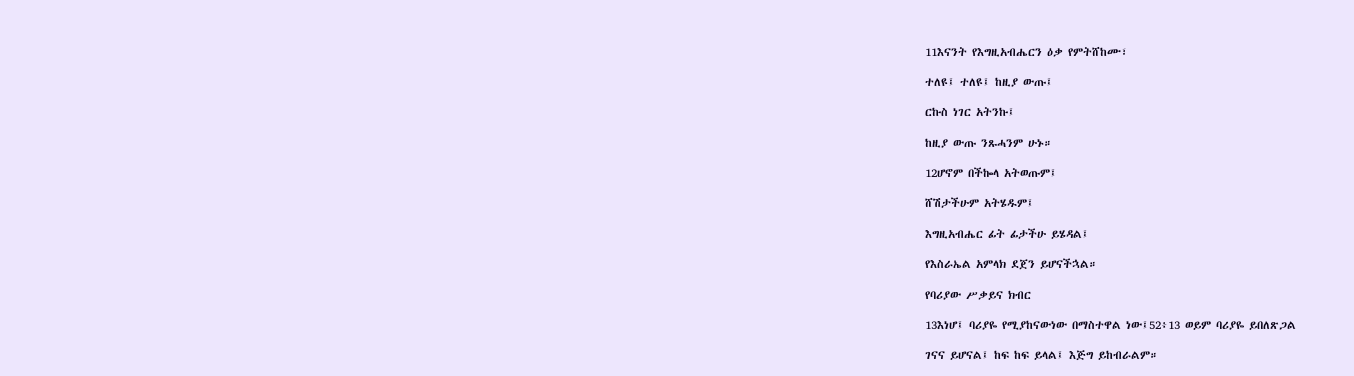11እናንት የእግዚአብሔርን ዕቃ የምትሸከሙ፣

ተለዩ፤ ተለዩ፤ ከዚያ ውጡ፤

ርኩስ ነገር አትንኩ፤

ከዚያ ውጡ ንጹሓንም ሁኑ።

12ሆኖም በችኰላ አትወጡም፤

ሸሽታችሁም አትሄዱም፤

እግዚአብሔር ፊት ፊታችሁ ይሄዳል፤

የእስራኤል አምላክ ደጀን ይሆናችኋል።

የባሪያው ሥቃይና ክብር

13እነሆ፤ ባሪያዬ የሚያከናውነው በማስተዋል ነው፤52፥13 ወይም ባሪያዬ ይበለጽጋል

ገናና ይሆናል፤ ከፍ ከፍ ይላል፤ እጅግ ይከብራልም።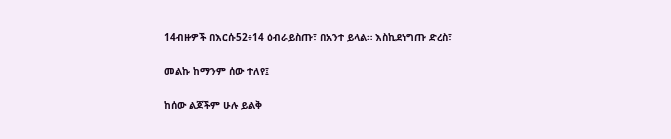14ብዙዎች በእርሱ52፥14 ዕብራይስጡ፣ በአንተ ይላል። እስኪደነግጡ ድረስ፣

መልኩ ከማንም ሰው ተለየ፤

ከሰው ልጆችም ሁሉ ይልቅ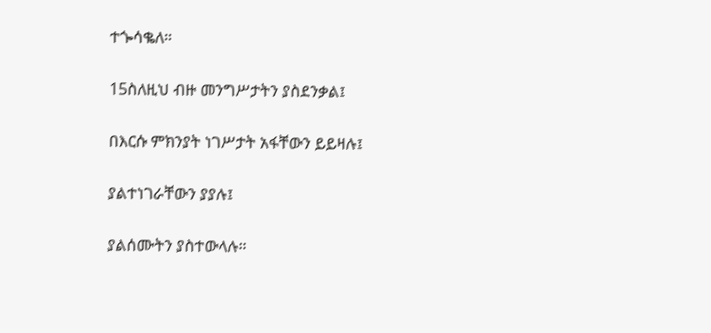ተጐሳቈለ።

15ስለዚህ ብዙ መንግሥታትን ያስደንቃል፤

በእርሱ ምክንያት ነገሥታት አፋቸውን ይይዛሉ፤

ያልተነገራቸውን ያያሉ፤

ያልሰሙትን ያስተውላሉ።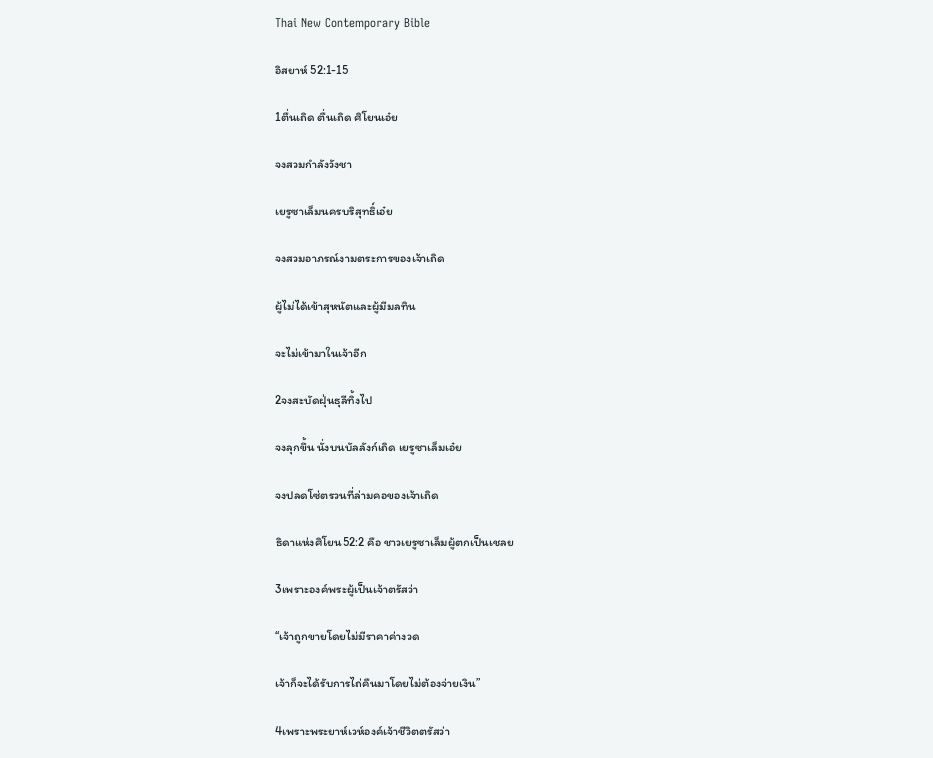Thai New Contemporary Bible

อิสยาห์ 52:1-15

1ตื่นเถิด ตื่นเถิด ศิโยนเอ๋ย

จงสวมกำลังวังชา

เยรูซาเล็มนครบริสุทธิ์เอ๋ย

จงสวมอาภรณ์งามตระการของเจ้าเถิด

ผู้ไม่ได้เข้าสุหนัตและผู้มีมลทิน

จะไม่เข้ามาในเจ้าอีก

2จงสะบัดฝุ่นธุลีทิ้งไป

จงลุกขึ้น นั่งบนบัลลังก์เถิด เยรูซาเล็มเอ๋ย

จงปลดโซ่ตรวนที่ล่ามคอของเจ้าเถิด

ธิดาแห่งศิโยน52:2 คือ ชาวเยรูซาเล็มผู้ตกเป็นเชลย

3เพราะองค์พระผู้เป็นเจ้าตรัสว่า

“เจ้าถูกขายโดยไม่มีราคาค่างวด

เจ้าก็จะได้รับการไถ่คืนมาโดยไม่ต้องจ่ายเงิน”

4เพราะพระยาห์เวห์องค์เจ้าชีวิตตรัสว่า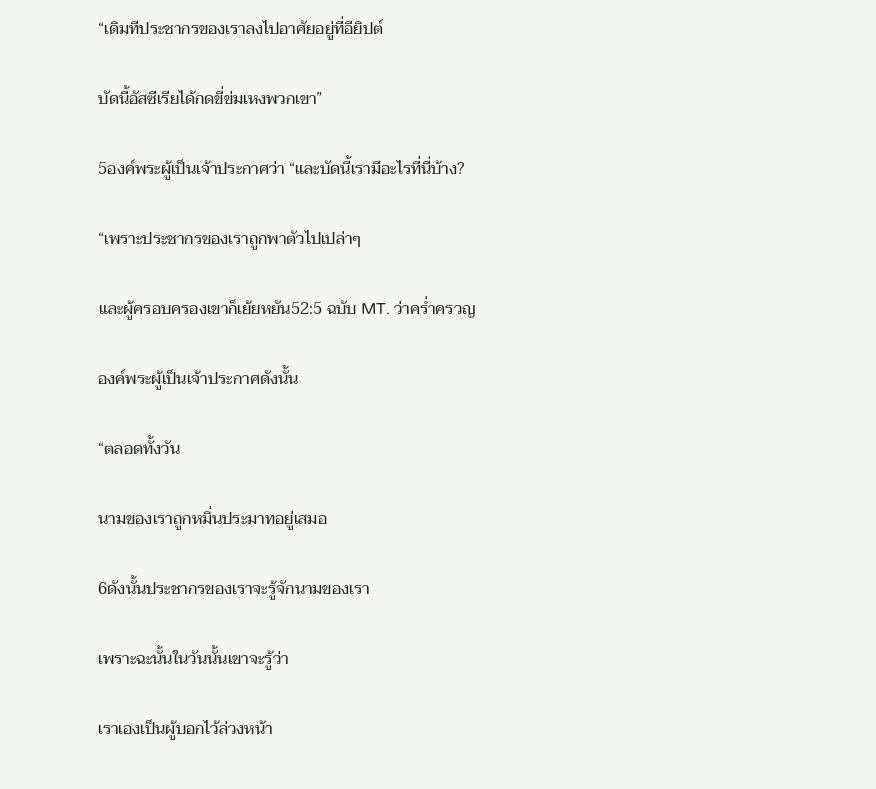“เดิมทีประชากรของเราลงไปอาศัยอยู่ที่อียิปต์

บัดนี้อัสซีเรียได้กดขี่ข่มเหงพวกเขา”

5องค์พระผู้เป็นเจ้าประกาศว่า “และบัดนี้เรามีอะไรที่นี่บ้าง?

“เพราะประชากรของเราถูกพาตัวไปเปล่าๆ

และผู้ครอบครองเขาก็เย้ยหยัน52:5 ฉบับ MT. ว่าคร่ำครวญ

องค์พระผู้เป็นเจ้าประกาศดังนั้น

“ตลอดทั้งวัน

นามของเราถูกหมิ่นประมาทอยู่เสมอ

6ดังนั้นประชากรของเราจะรู้จักนามของเรา

เพราะฉะนั้นในวันนั้นเขาจะรู้ว่า

เราเองเป็นผู้บอกไว้ล่วงหน้า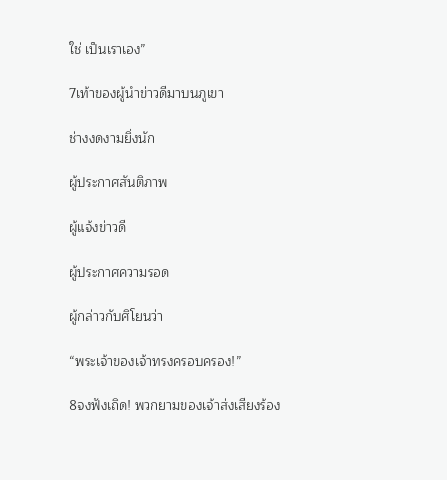ใช่ เป็นเราเอง”

7เท้าของผู้นำข่าวดีมาบนภูเขา

ช่างงดงามยิ่งนัก

ผู้ประกาศสันติภาพ

ผู้แจ้งข่าวดี

ผู้ประกาศความรอด

ผู้กล่าวกับศิโยนว่า

“พระเจ้าของเจ้าทรงครอบครอง!”

8จงฟังเถิด! พวกยามของเจ้าส่งเสียงร้อง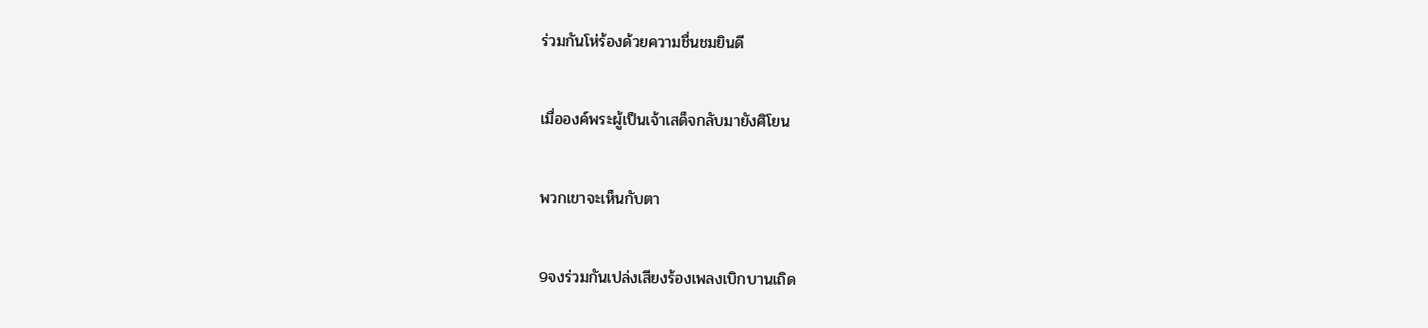ร่วมกันโห่ร้องด้วยความชื่นชมยินดี

เมื่อองค์พระผู้เป็นเจ้าเสด็จกลับมายังศิโยน

พวกเขาจะเห็นกับตา

9จงร่วมกันเปล่งเสียงร้องเพลงเบิกบานเถิด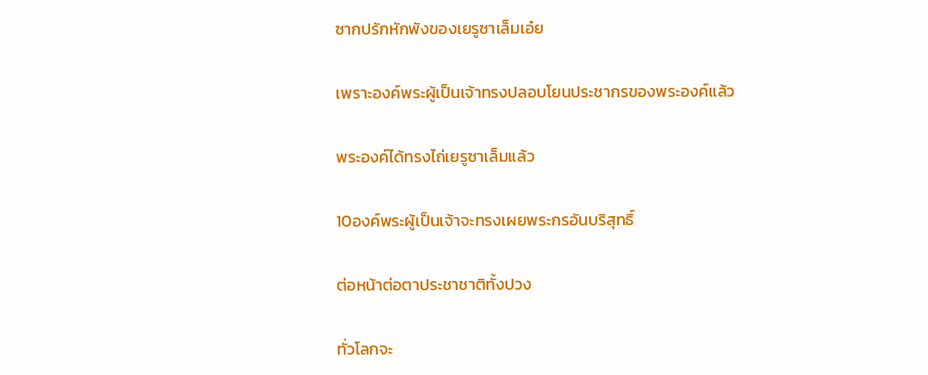ซากปรักหักพังของเยรูซาเล็มเอ๋ย

เพราะองค์พระผู้เป็นเจ้าทรงปลอบโยนประชากรของพระองค์แล้ว

พระองค์ได้ทรงไถ่เยรูซาเล็มแล้ว

10องค์พระผู้เป็นเจ้าจะทรงเผยพระกรอันบริสุทธิ์

ต่อหน้าต่อตาประชาชาติทั้งปวง

ทั่วโลกจะ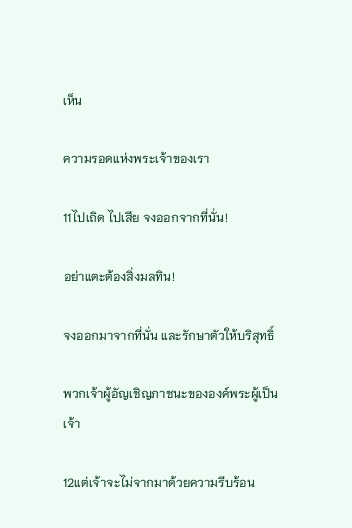เห็น

ความรอดแห่งพระเจ้าของเรา

11ไปเถิด ไปเสีย จงออกจากที่นั่น!

อย่าแตะต้องสิ่งมลทิน!

จงออกมาจากที่นั่น และรักษาตัวให้บริสุทธิ์

พวกเจ้าผู้อัญเชิญภาชนะขององค์พระผู้เป็นเจ้า

12แต่เจ้าจะไม่จากมาด้วยความรีบร้อน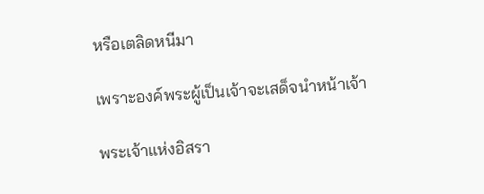หรือเตลิดหนีมา

เพราะองค์พระผู้เป็นเจ้าจะเสด็จนำหน้าเจ้า

พระเจ้าแห่งอิสรา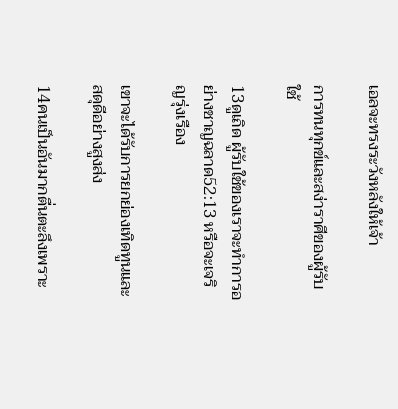เอลจะทรงระวังหลังให้เจ้า

การทนทุกข์และสง่าราศีของผู้รับใช้

13ดูเถิด ผู้รับใช้ของเราจะทำการอย่างชาญฉลาด52:13 หรือจะเจริญรุ่งเรือง

เขาจะได้รับการยกย่องเทิดทูนและสดุดีอย่างสูงส่ง

14คนเป็นอันมากตื่นตะลึงเพราะ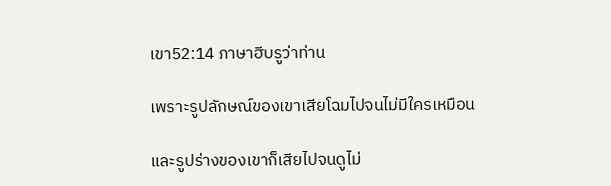เขา52:14 ภาษาฮีบรูว่าท่าน

เพราะรูปลักษณ์ของเขาเสียโฉมไปจนไม่มีใครเหมือน

และรูปร่างของเขาก็เสียไปจนดูไม่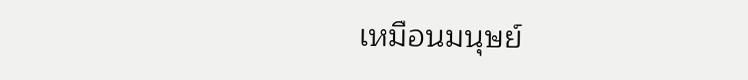เหมือนมนุษย์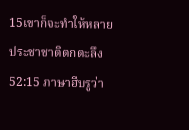15เขาก็จะทำให้หลายประชาชาติตกตะลึง52:15 ภาษาฮีบรูว่า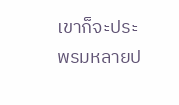เขาก็จะประพรมหลายป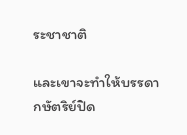ระชาชาติ

และเขาจะทำให้บรรดากษัตริย์ปิด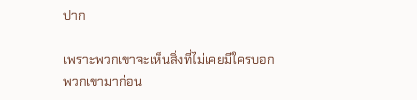ปาก

เพราะพวกเขาจะเห็นสิ่งที่ไม่เคยมีใครบอกพวกเขามาก่อน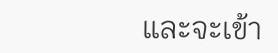และจะเข้า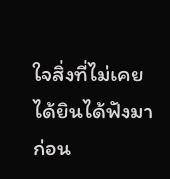ใจสิ่งที่ไม่เคยได้ยินได้ฟังมาก่อน